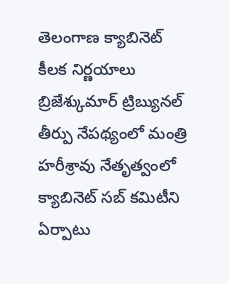తెలంగాణ క్యాబినెట్ కీలక నిర్ణయాలు
బ్రిజేశ్కుమార్ ట్రిబ్యునల్ తీర్పు నేపథ్యంలో మంత్రి హరీశ్రావు నేతృత్వంలో క్యాబినెట్ సబ్ కమిటీని ఏర్పాటు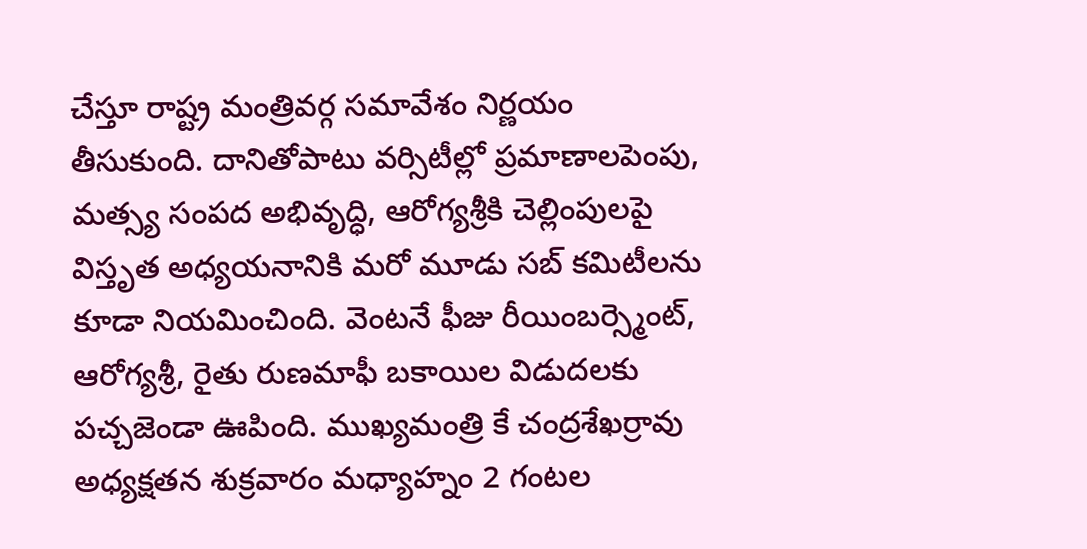చేస్తూ రాష్ట్ర మంత్రివర్గ సమావేశం నిర్ణయం తీసుకుంది. దానితోపాటు వర్సిటీల్లో ప్రమాణాలపెంపు, మత్స్య సంపద అభివృద్ధి, ఆరోగ్యశ్రీకి చెల్లింపులపై విస్తృత అధ్యయనానికి మరో మూడు సబ్ కమిటీలను కూడా నియమించింది. వెంటనే ఫీజు రీయింబర్స్మెంట్, ఆరోగ్యశ్రీ, రైతు రుణమాఫీ బకాయిల విడుదలకు పచ్చజెండా ఊపింది. ముఖ్యమంత్రి కే చంద్రశేఖర్రావు అధ్యక్షతన శుక్రవారం మధ్యాహ్నం 2 గంటల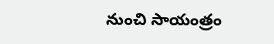నుంచి సాయంత్రం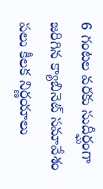6 గంటల వరకు సుదీర్ఘంగా జరిగిన క్యాబినెట్ సమావేశం పలు కీలక నిర్ణయాలు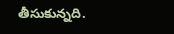తీసుకున్నది.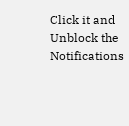Click it and Unblock the Notifications